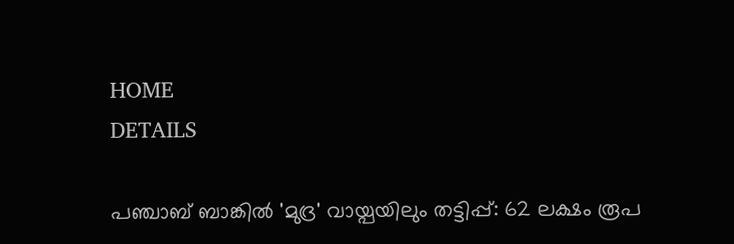HOME
DETAILS

പഞ്ചാബ് ബാങ്കില്‍ 'മുദ്ര' വായ്പയിലും തട്ടിപ്പ്: 62 ലക്ഷം രൂപ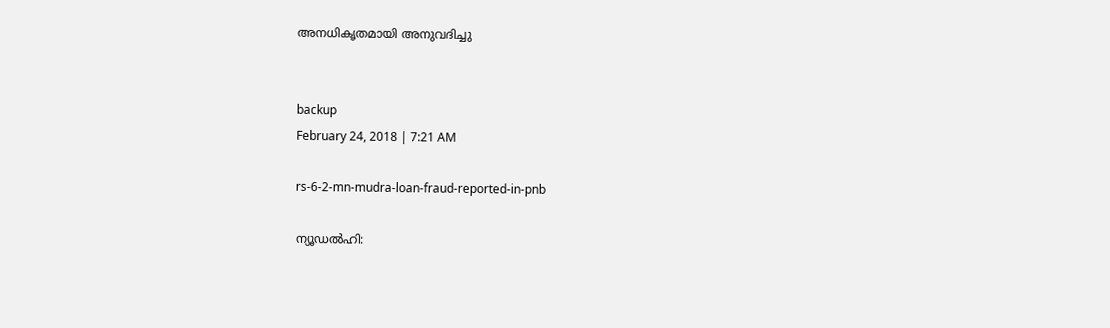അനധികൃതമായി അനുവദിച്ചു


backup
February 24, 2018 | 7:21 AM

rs-6-2-mn-mudra-loan-fraud-reported-in-pnb

ന്യൂഡല്‍ഹി: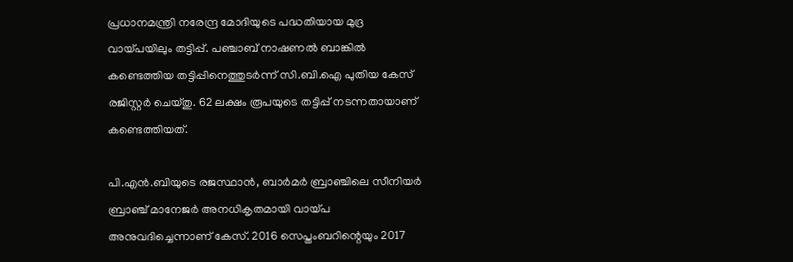പ്രധാനമന്ത്രി നരേന്ദ്ര മോദിയുടെ പദ്ധതിയായ മുദ്ര വായ്പയിലും തട്ടിപ്പ്. പഞ്ചാബ് നാഷണല്‍ ബാങ്കില്‍ കണ്ടെത്തിയ തട്ടിപ്പിനെത്തുടര്‍ന്ന് സി.ബി.ഐ പുതിയ കേസ് രജിസ്റ്റര്‍ ചെയ്തു. 62 ലക്ഷം രൂപയുടെ തട്ടിപ്പ് നടന്നതായാണ് കണ്ടെത്തിയത്.

പി.എന്‍.ബിയുടെ രജസ്ഥാന്‍, ബാര്‍മര്‍ ബ്രാഞ്ചിലെ സീനിയര്‍ ബ്രാഞ്ച് മാനേജര്‍ അനധികൃതമായി വായ്പ അനുവദിച്ചെന്നാണ് കേസ്. 2016 സെപ്തംബറിന്റെയും 2017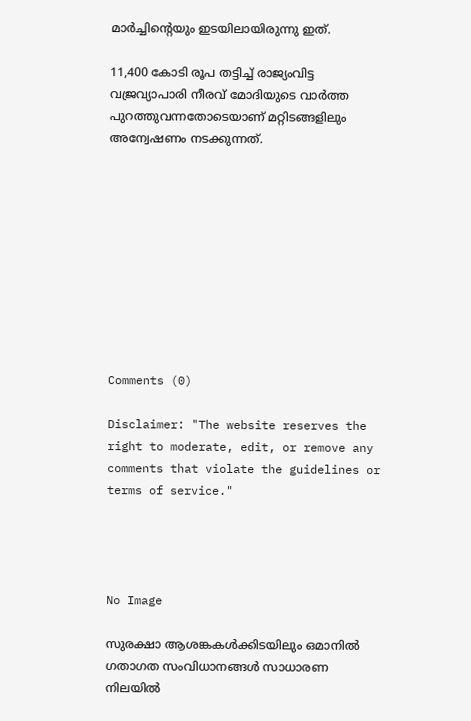മാര്‍ച്ചിന്റെയും ഇടയിലായിരുന്നു ഇത്.

11,400 കോടി രൂപ തട്ടിച്ച് രാജ്യംവിട്ട വജ്രവ്യാപാരി നീരവ് മോദിയുടെ വാര്‍ത്ത പുറത്തുവന്നതോടെയാണ് മറ്റിടങ്ങളിലും അന്വേഷണം നടക്കുന്നത്.










Comments (0)

Disclaimer: "The website reserves the right to moderate, edit, or remove any comments that violate the guidelines or terms of service."




No Image

സുരക്ഷാ ആശങ്കകള്‍ക്കിടയിലും ഒമാനില്‍ ഗതാഗത സംവിധാനങ്ങള്‍ സാധാരണ നിലയില്‍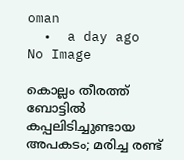oman
  •  a day ago
No Image

കൊല്ലം തീരത്ത് ബോട്ടില്‍ കപ്പലിടിച്ചുണ്ടായ അപകടം; മരിച്ച രണ്ട്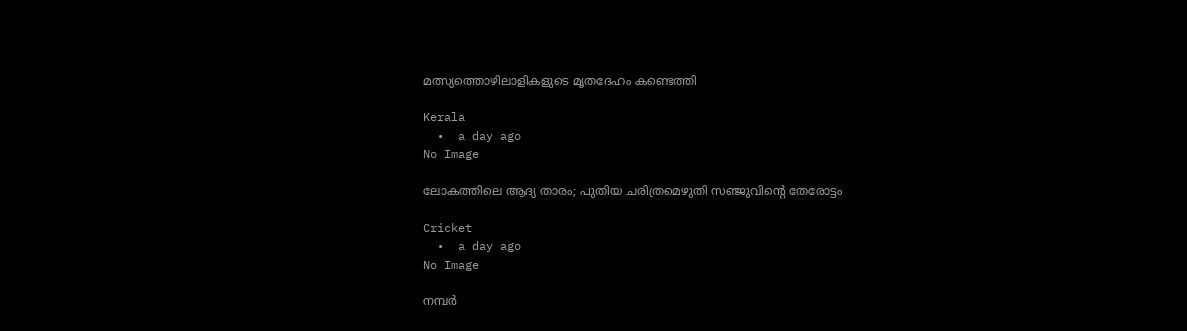മത്സ്യത്തൊഴിലാളികളുടെ മൃതദേഹം കണ്ടെത്തി

Kerala
  •  a day ago
No Image

ലോകത്തിലെ ആദ്യ താരം; പുതിയ ചരിത്രമെഴുതി സഞ്ജുവിന്റെ തേരോട്ടം

Cricket
  •  a day ago
No Image

നമ്പർ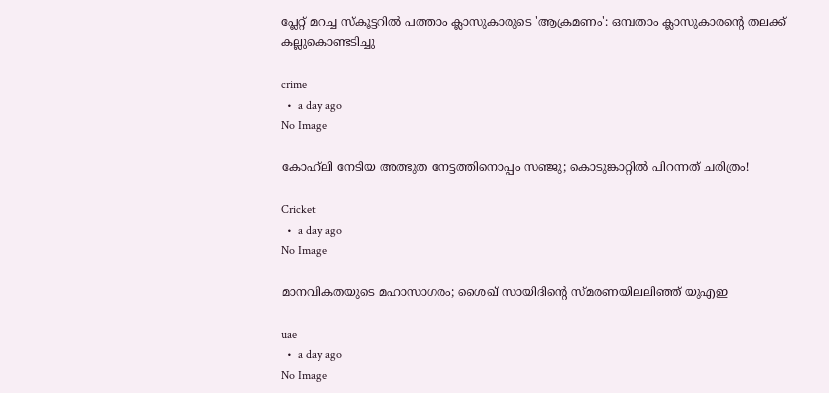പ്ലേറ്റ് മറച്ച സ്കൂട്ടറിൽ പത്താം ക്ലാസുകാരുടെ 'ആക്രമണം': ഒമ്പതാം ക്ലാസുകാരന്റെ തലക്ക് കല്ലുകൊണ്ടടിച്ചു

crime
  •  a day ago
No Image

കോഹ്‌ലി നേടിയ അത്ഭുത നേട്ടത്തിനൊപ്പം സഞ്ജു; കൊടുങ്കാറ്റിൽ പിറന്നത് ചരിത്രം!

Cricket
  •  a day ago
No Image

മാനവികതയുടെ മഹാസാഗരം; ശൈഖ് സായിദിന്റെ സ്മരണയിലലിഞ്ഞ് യുഎഇ

uae
  •  a day ago
No Image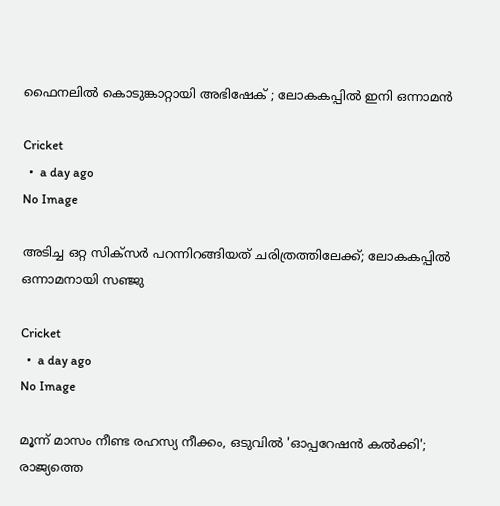ഫൈനലിൽ കൊടുങ്കാറ്റായി അഭിഷേക് ; ലോകകപ്പിൽ ഇനി ഒന്നാമൻ

Cricket
  •  a day ago
No Image

അടിച്ച ഒറ്റ സിക്സർ പറന്നിറങ്ങിയത് ചരിത്രത്തിലേക്ക്; ലോകകപ്പിൽ ഒന്നാമനായി സഞ്ജു

Cricket
  •  a day ago
No Image

മൂന്ന് മാസം നീണ്ട രഹസ്യ നീക്കം, ഒടുവിൽ 'ഓപ്പറേഷൻ കൽക്കി'; രാജ്യത്തെ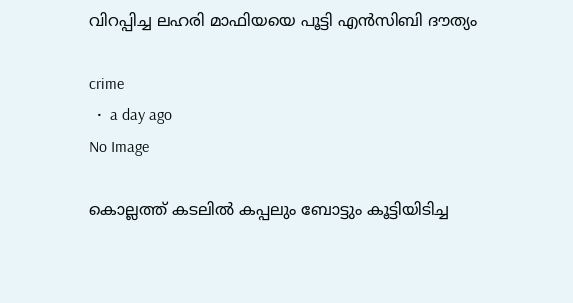വിറപ്പിച്ച ലഹരി മാഫിയയെ പൂട്ടി എൻസിബി ദൗത്യം

crime
  •  a day ago
No Image

കൊല്ലത്ത് കടലിൽ കപ്പലും ബോട്ടും കൂട്ടിയിടിച്ച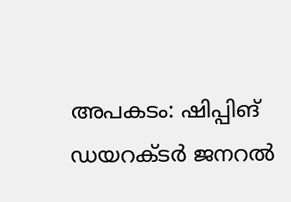അപകടം: ഷിപ്പിങ് ഡയറക്ടർ ജനറൽ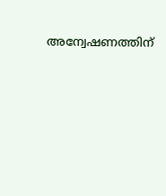അന്വേഷണത്തിന്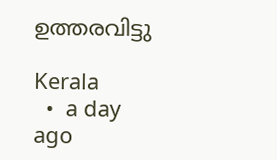ഉത്തരവിട്ടു

Kerala
  •  a day ago